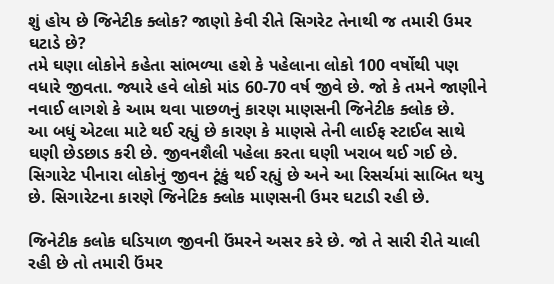શું હોય છે જિનેટીક ક્લોક? જાણો કેવી રીતે સિગરેટ તેનાથી જ તમારી ઉમર ઘટાડે છે?
તમે ઘણા લોકોને કહેતા સાંભળ્યા હશે કે પહેલાના લોકો 100 વર્ષોથી પણ વધારે જીવતા. જ્યારે હવે લોકો માંડ 60-70 વર્ષ જીવે છે. જો કે તમને જાણીને નવાઈ લાગશે કે આમ થવા પાછળનું કારણ માણસની જિનેટીક ક્લોક છે.
આ બધું એટલા માટે થઈ રહ્યું છે કારણ કે માણસે તેની લાઈફ સ્ટાઈલ સાથે ઘણી છેડછાડ કરી છે. જીવનશૈલી પહેલા કરતા ઘણી ખરાબ થઈ ગઈ છે. સિગારેટ પીનારા લોકોનું જીવન ટૂંકું થઈ રહ્યું છે અને આ રિસર્ચમાં સાબિત થયુ છે. સિગારેટના કારણે જિનેટિક ક્લોક માણસની ઉમર ઘટાડી રહી છે.

જિનેટીક કલોક ઘડિયાળ જીવની ઉંમરને અસર કરે છે. જો તે સારી રીતે ચાલી રહી છે તો તમારી ઉંમર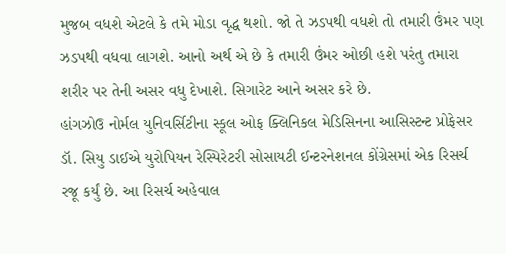મુજબ વધશે એટલે કે તમે મોડા વૃદ્ધ થશો. જો તે ઝડપથી વધશે તો તમારી ઉંમર પણ ઝડપથી વધવા લાગશે. આનો અર્થ એ છે કે તમારી ઉંમર ઓછી હશે પરંતુ તમારા શરીર પર તેની અસર વધુ દેખાશે. સિગારેટ આને અસર કરે છે.
હાંગઝોઉ નોર્મલ યુનિવર્સિટીના સ્કૂલ ઓફ ક્લિનિકલ મેડિસિનના આસિસ્ટન્ટ પ્રોફેસર ડૉ. સિયુ ડાઈએ યુરોપિયન રેસ્પિરેટરી સોસાયટી ઈન્ટરનેશનલ કોંગ્રેસમાં એક રિસર્ચ રજૂ કર્યું છે. આ રિસર્ચ અહેવાલ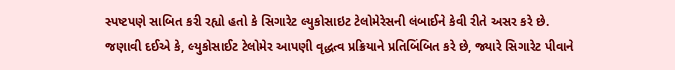સ્પષ્ટપણે સાબિત કરી રહ્યો હતો કે સિગારેટ લ્યુકોસાઇટ ટેલોમેરેસની લંબાઈને કેવી રીતે અસર કરે છે.
જણાવી દઈએ કે, લ્યુકોસાઈટ ટેલોમેર આપણી વૃદ્ધત્વ પ્રક્રિયાને પ્રતિબિંબિત કરે છે, જ્યારે સિગારેટ પીવાને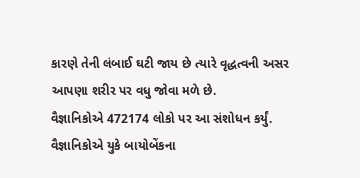કારણે તેની લંબાઈ ઘટી જાય છે ત્યારે વૃદ્ધત્વની અસર આપણા શરીર પર વધુ જોવા મળે છે.
વૈજ્ઞાનિકોએ 472174 લોકો પર આ સંશોધન કર્યું. વૈજ્ઞાનિકોએ યુકે બાયોબેંકના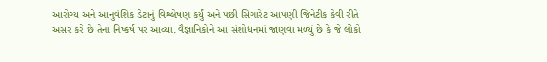આરોગ્ય અને આનુવંશિક ડેટાનું વિશ્લેષણ કર્યું અને પછી સિગારેટ આપણી જિનેટીક કેવી રીતે અસર કરે છે તેના નિષ્કર્ષ પર આવ્યા. વૈજ્ઞાનિકોને આ સંશોધનમાં જાણવા મળ્યું છે કે જે લોકો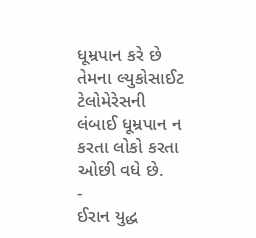ધૂમ્રપાન કરે છે તેમના લ્યુકોસાઈટ ટેલોમેરેસની લંબાઈ ધૂમ્રપાન ન કરતા લોકો કરતા ઓછી વધે છે.
-
ઈરાન યુદ્ધ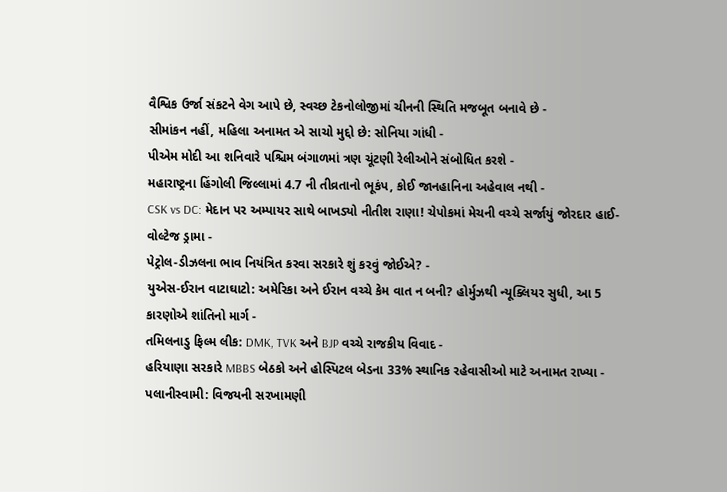વૈશ્વિક ઉર્જા સંકટને વેગ આપે છે, સ્વચ્છ ટેકનોલોજીમાં ચીનની સ્થિતિ મજબૂત બનાવે છે -
સીમાંકન નહીં, મહિલા અનામત એ સાચો મુદ્દો છે: સોનિયા ગાંધી -
પીએમ મોદી આ શનિવારે પશ્ચિમ બંગાળમાં ત્રણ ચૂંટણી રેલીઓને સંબોધિત કરશે -
મહારાષ્ટ્રના હિંગોલી જિલ્લામાં 4.7 ની તીવ્રતાનો ભૂકંપ, કોઈ જાનહાનિના અહેવાલ નથી -
CSK vs DC: મેદાન પર અમ્પાયર સાથે બાખડ્યો નીતીશ રાણા! ચેપોકમાં મેચની વચ્ચે સર્જાયું જોરદાર હાઈ-વોલ્ટેજ ડ્રામા -
પેટ્રોલ-ડીઝલના ભાવ નિયંત્રિત કરવા સરકારે શું કરવું જોઈએ? -
યુએસ-ઈરાન વાટાઘાટો: અમેરિકા અને ઈરાન વચ્ચે કેમ વાત ન બની? હોર્મુઝથી ન્યૂક્લિયર સુધી, આ 5 કારણોએ શાંતિનો માર્ગ -
તમિલનાડુ ફિલ્મ લીક: DMK, TVK અને BJP વચ્ચે રાજકીય વિવાદ -
હરિયાણા સરકારે MBBS બેઠકો અને હોસ્પિટલ બેડના 33% સ્થાનિક રહેવાસીઓ માટે અનામત રાખ્યા -
પલાનીસ્વામી: વિજયની સરખામણી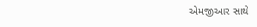એમજીઆર સાથે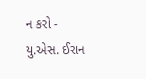ન કરો -
યુ.એસ. ઈરાન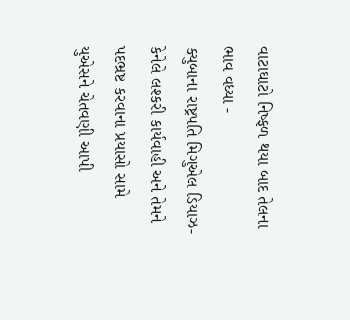વાટાઘાટો નિષ્ફળ થયા બાદ તેલના ભાવ વધ્યા -
ક્યુબાના રાષ્ટ્રપતિ મિગુએલ ડિયાઝ-કેનેલે લશ્કરી કાર્યવાહી અને તેમને પદભ્રષ્ટ કરવાના પ્રયાસો સામે યુએસને ચેતવણી આપી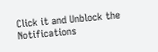Click it and Unblock the Notifications